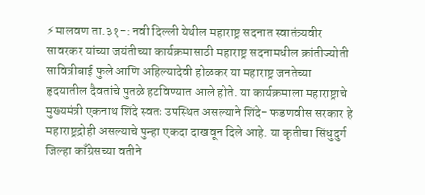⚡मालवण ता.३१-: नवी दिल्ली येथील महाराष्ट्र सदनात स्वातंत्र्यवीर सावरकर यांच्या जयंतीच्या कार्यक्रमासाठी महाराष्ट्र सदनामधील क्रांतीज्योती सावित्रीबाई फुले आणि अहिल्यादेवी होळकर या महाराष्ट्र जनतेच्या हृदयातील दैवतांचे पुतळे हटविण्यात आले होते. या कार्यक्रमाला महाराष्ट्राचे मुख्यमंत्री एकनाथ शिंदे स्वतः उपस्थित असल्याने शिंदे- फडणवीस सरकार हे महाराष्ट्रद्रोही असल्याचे पुन्हा एकदा दाखवून दिले आहे. या कृतीचा सिंधुदुर्ग जिल्हा काँग्रेसच्या वतीने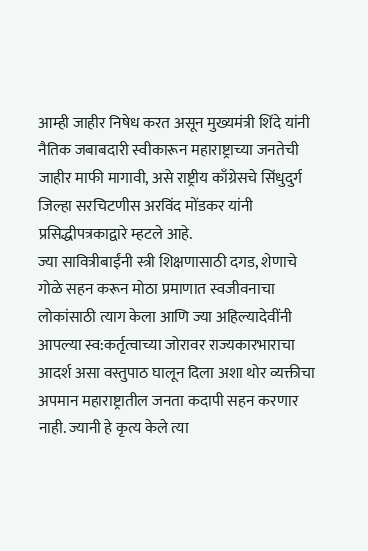आम्ही जाहीर निषेध करत असून मुख्यमंत्री शिंदे यांनी नैतिक जबाबदारी स्वीकारून महाराष्ट्राच्या जनतेची जाहीर माफी मागावी, असे राष्ट्रीय काँग्रेसचे सिंधुदुर्ग जिल्हा सरचिटणीस अरविंद मोंडकर यांनी प्रसिद्धीपत्रकाद्वारे म्हटले आहे.
ज्या सावित्रीबाईंनी स्त्री शिक्षणासाठी दगड, शेणाचे गोळे सहन करून मोठा प्रमाणात स्वजीवनाचा लोकांसाठी त्याग केला आणि ज्या अहिल्यादेवींनी आपल्या स्व:कर्तृत्वाच्या जोरावर राज्यकारभाराचा आदर्श असा वस्तुपाठ घालून दिला अशा थोर व्यक्तीचा अपमान महाराष्ट्रातील जनता कदापी सहन करणार नाही. ज्यानी हे कृत्य केले त्या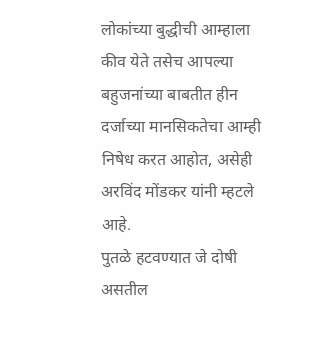लोकांच्या बुद्धीची आम्हाला कीव येते तसेच आपल्या बहुजनांच्या बाबतीत हीन दर्जाच्या मानसिकतेचा आम्ही निषेध करत आहोत, असेही अरविंद मोंडकर यांनी म्हटले आहे.
पुतळे हटवण्यात जे दोषी असतील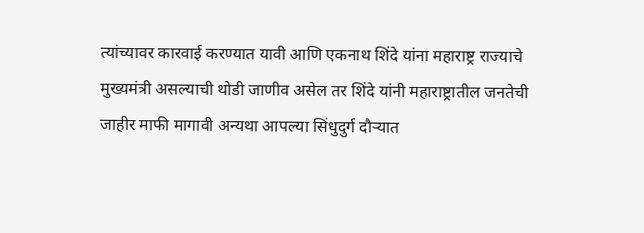त्यांच्यावर कारवाई करण्यात यावी आणि एकनाथ शिंदे यांना महाराष्ट्र राज्याचे मुख्यमंत्री असल्याची थोडी जाणीव असेल तर शिंदे यांनी महाराष्ट्रातील जनतेची जाहीर माफी मागावी अन्यथा आपल्या सिंधुदुर्ग दौऱ्यात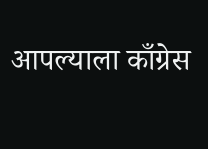आपल्याला काँग्रेस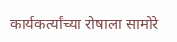कार्यकर्त्यांच्या रोषाला सामोरे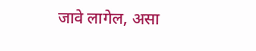जावे लागेल, असा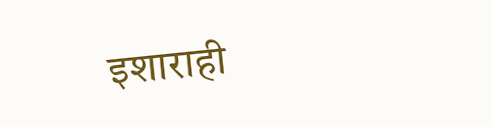इशाराही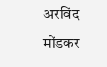अरविंद मोंडकर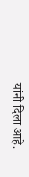यांनी दिला आहे.